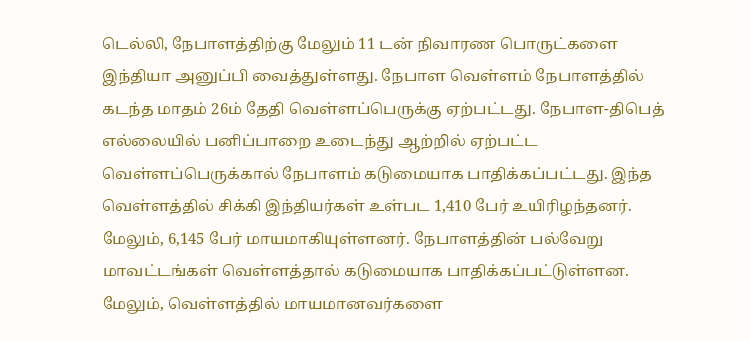டெல்லி, நேபாளத்திற்கு மேலும் 11 டன் நிவாரண பொருட்களை இந்தியா அனுப்பி வைத்துள்ளது. நேபாள வெள்ளம் நேபாளத்தில் கடந்த மாதம் 26ம் தேதி வெள்ளப்பெருக்கு ஏற்பட்டது. நேபாள-திபெத் எல்லையில் பனிப்பாறை உடைந்து ஆற்றில் ஏற்பட்ட வெள்ளப்பெருக்கால் நேபாளம் கடுமையாக பாதிக்கப்பட்டது. இந்த வெள்ளத்தில் சிக்கி இந்தியர்கள் உள்பட 1,410 பேர் உயிரிழந்தனர். மேலும், 6,145 பேர் மாயமாகியுள்ளனர். நேபாளத்தின் பல்வேறு மாவட்டங்கள் வெள்ளத்தால் கடுமையாக பாதிக்கப்பட்டுள்ளன. மேலும், வெள்ளத்தில் மாயமானவர்களை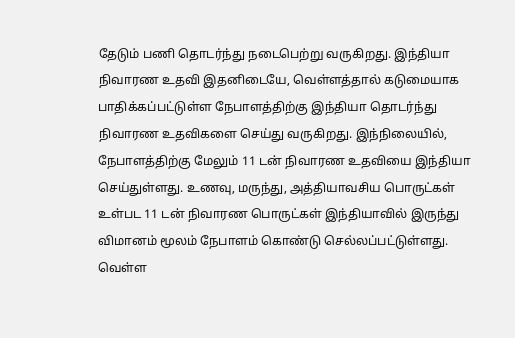தேடும் பணி தொடர்ந்து நடைபெற்று வருகிறது. இந்தியா நிவாரண உதவி இதனிடையே, வெள்ளத்தால் கடுமையாக பாதிக்கப்பட்டுள்ள நேபாளத்திற்கு இந்தியா தொடர்ந்து நிவாரண உதவிகளை செய்து வருகிறது. இந்நிலையில், நேபாளத்திற்கு மேலும் 11 டன் நிவாரண உதவியை இந்தியா செய்துள்ளது. உணவு, மருந்து, அத்தியாவசிய பொருட்கள் உள்பட 11 டன் நிவாரண பொருட்கள் இந்தியாவில் இருந்து விமானம் மூலம் நேபாளம் கொண்டு செல்லப்பட்டுள்ளது. வெள்ள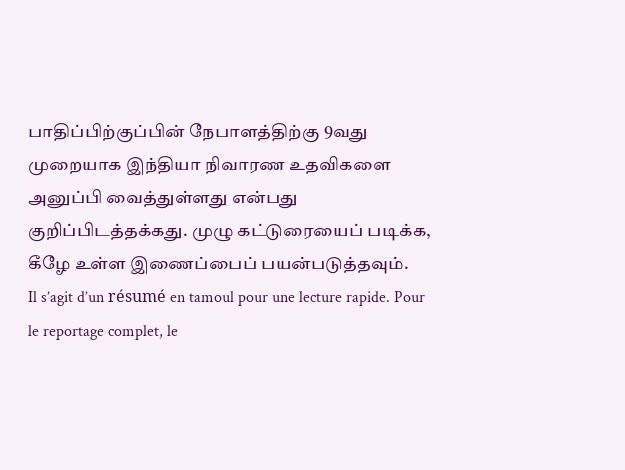பாதிப்பிற்குப்பின் நேபாளத்திற்கு 9வது முறையாக இந்தியா நிவாரண உதவிகளை அனுப்பி வைத்துள்ளது என்பது குறிப்பிடத்தக்கது. முழு கட்டுரையைப் படிக்க, கீழே உள்ள இணைப்பைப் பயன்படுத்தவும்.
Il s’agit d’un résumé en tamoul pour une lecture rapide. Pour le reportage complet, le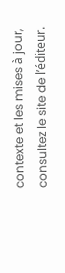contexte et les mises à jour, consultez le site de l’éditeur.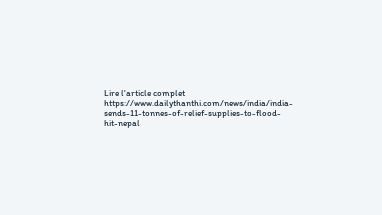Lire l'article complet
https://www.dailythanthi.com/news/india/india-sends-11-tonnes-of-relief-supplies-to-flood-hit-nepal